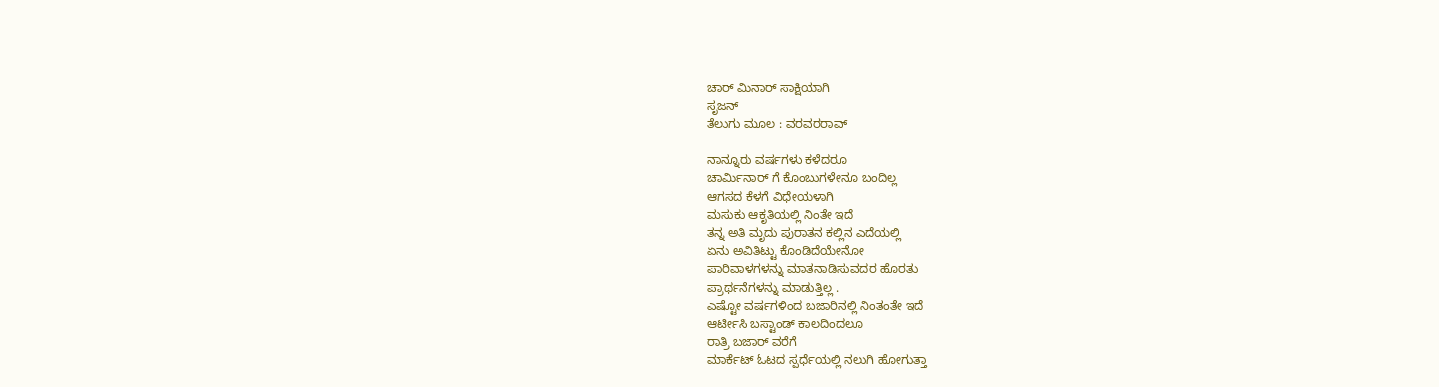ಚಾರ್ ಮಿನಾರ್ ಸಾಕ್ಷಿಯಾಗಿ
ಸೃಜನ್
ತೆಲುಗು ಮೂಲ : ವರವರರಾವ್

ನಾನ್ನೂರು ವರ್ಷಗಳು ಕಳೆದರೂ
ಚಾರ್ಮಿನಾರ್ ಗೆ ಕೊಂಬುಗಳೇನೂ ಬಂದಿಲ್ಲ
ಆಗಸದ ಕೆಳಗೆ ವಿಧೇಯಳಾಗಿ
ಮಸುಕು ಆಕೃತಿಯಲ್ಲಿ ನಿಂತೇ ಇದೆ
ತನ್ನ ಅತಿ ಮೃದು ಪುರಾತನ ಕಲ್ಲಿನ ಎದೆಯಲ್ಲಿ
ಏನು ಅವಿತಿಟ್ಟು ಕೊಂಡಿದೆಯೇನೋ
ಪಾರಿವಾಳಗಳನ್ನು ಮಾತನಾಡಿಸುವದರ ಹೊರತು
ಪ್ರಾರ್ಥನೆಗಳನ್ನು ಮಾಡುತ್ತಿಲ್ಲ .
ಎಷ್ಟೋ ವರ್ಷಗಳಿಂದ ಬಜಾರಿನಲ್ಲಿ ನಿಂತಂತೇ ಇದೆ
ಆರ್ಟೀಸಿ ಬಸ್ಟಾಂಡ್ ಕಾಲದಿಂದಲೂ
ರಾತ್ರಿ ಬಜಾರ್ ವರೆಗೆ
ಮಾರ್ಕೆಟ್ ಓಟದ ಸ್ಪರ್ಧೆಯಲ್ಲಿ ನಲುಗಿ ಹೋಗುತ್ತಾ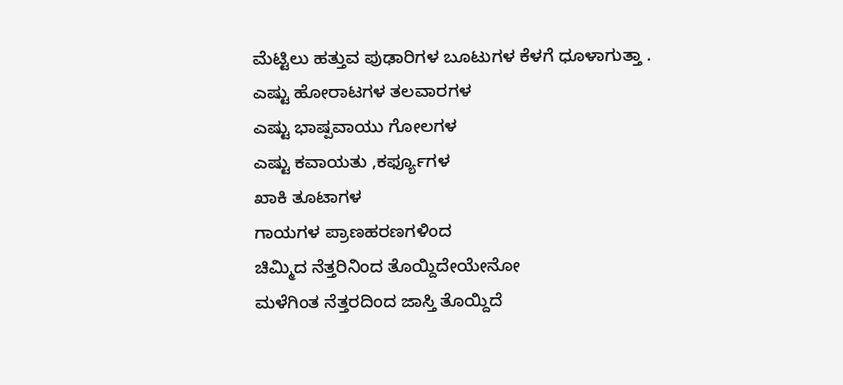ಮೆಟ್ಟಿಲು ಹತ್ತುವ ಪುಢಾರಿಗಳ ಬೂಟುಗಳ ಕೆಳಗೆ ಧೂಳಾಗುತ್ತಾ .
ಎಷ್ಟು ಹೋರಾಟಗಳ ತಲವಾರಗಳ
ಎಷ್ಟು ಭಾಷ್ಪವಾಯು ಗೋಲಗಳ
ಎಷ್ಟು ಕವಾಯತು ,ಕರ್ಫ್ಯೂಗಳ
ಖಾಕಿ ತೂಟಾಗಳ
ಗಾಯಗಳ ಪ್ರಾಣಹರಣಗಳಿಂದ
ಚಿಮ್ಮಿದ ನೆತ್ತರಿನಿಂದ ತೊಯ್ದಿದೇಯೇನೋ
ಮಳೆಗಿಂತ ನೆತ್ತರದಿಂದ ಜಾಸ್ತಿ ತೊಯ್ದಿದೆ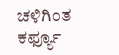ಚಳಿಗಿಂತ ಕರ್ಫ್ಯೂ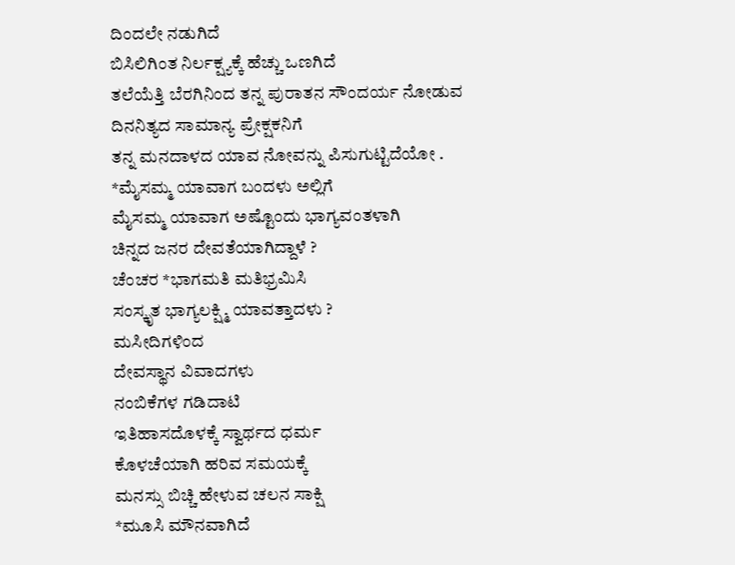ದಿಂದಲೇ ನಡುಗಿದೆ
ಬಿಸಿಲಿಗಿಂತ ನಿರ್ಲಕ್ಷ್ಯಕ್ಕೆ ಹೆಚ್ಚು ಒಣಗಿದೆ
ತಲೆಯೆತ್ತಿ ಬೆರಗಿನಿಂದ ತನ್ನ ಪುರಾತನ ಸೌಂದರ್ಯ ನೋಡುವ
ದಿನನಿತ್ಯದ ಸಾಮಾನ್ಯ ಪ್ರೇಕ್ಷಕನಿಗೆ
ತನ್ನ ಮನದಾಳದ ಯಾವ ನೋವನ್ನು ಪಿಸುಗುಟ್ಟಿದೆಯೋ .
*ಮೈಸಮ್ಮ ಯಾವಾಗ ಬಂದಳು ಅಲ್ಲಿಗೆ
ಮೈಸಮ್ಮ ಯಾವಾಗ ಅಷ್ಟೊಂದು ಭಾಗ್ಯವಂತಳಾಗಿ
ಚಿನ್ನದ ಜನರ ದೇವತೆಯಾಗಿದ್ದಾಳೆ ?
ಚೆಂಚರ *ಭಾಗಮತಿ ಮತಿಭ್ರಮಿಸಿ
ಸಂಸ್ಕೃತ ಭಾಗ್ಯಲಕ್ಷ್ಮಿ ಯಾವತ್ತಾದಳು ?
ಮಸೀದಿಗಳಿಂದ
ದೇವಸ್ಥಾನ ವಿವಾದಗಳು
ನಂಬಿಕೆಗಳ ಗಡಿದಾಟಿ
ಇತಿಹಾಸದೊಳಕ್ಕೆ ಸ್ವಾರ್ಥದ ಧರ್ಮ
ಕೊಳಚೆಯಾಗಿ ಹರಿವ ಸಮಯಕ್ಕೆ
ಮನಸ್ಸು ಬಿಚ್ಚಿ ಹೇಳುವ ಚಲನ ಸಾಕ್ಷಿ
*ಮೂಸಿ ಮೌನವಾಗಿದೆ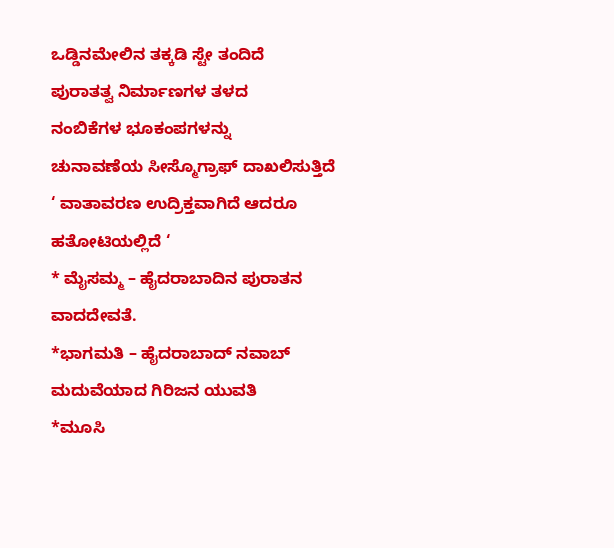ಒಡ್ಡಿನಮೇಲಿನ ತಕ್ಕಡಿ ಸ್ಟೇ ತಂದಿದೆ
ಪುರಾತತ್ವ ನಿರ್ಮಾಣಗಳ ತಳದ
ನಂಬಿಕೆಗಳ ಭೂಕಂಪಗಳನ್ನು
ಚುನಾವಣೆಯ ಸೀಸ್ಮೊಗ್ರಾಫ್ ದಾಖಲಿಸುತ್ತಿದೆ
‘ ವಾತಾವರಣ ಉದ್ರಿಕ್ತವಾಗಿದೆ ಆದರೂ
ಹತೋಟಿಯಲ್ಲಿದೆ ‘
* ಮೈಸಮ್ಮ – ಹೈದರಾಬಾದಿನ ಪುರಾತನ ವಾದದೇವತೆ.
*ಭಾಗಮತಿ – ಹೈದರಾಬಾದ್ ನವಾಬ್ ಮದುವೆಯಾದ ಗಿರಿಜನ ಯುವತಿ
*ಮೂಸಿ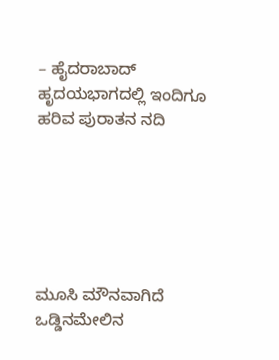– ಹೈದರಾಬಾದ್ ಹೃದಯಭಾಗದಲ್ಲಿ ಇಂದಿಗೂ ಹರಿವ ಪುರಾತನ ನದಿ






ಮೂಸಿ ಮೌನವಾಗಿದೆ
ಒಡ್ಡಿನಮೇಲಿನ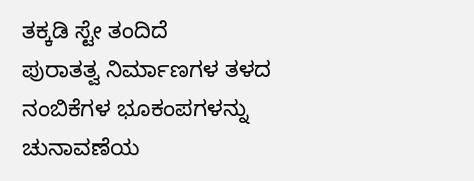ತಕ್ಕಡಿ ಸ್ಟೇ ತಂದಿದೆ
ಪುರಾತತ್ವ ನಿರ್ಮಾಣಗಳ ತಳದ
ನಂಬಿಕೆಗಳ ಭೂಕಂಪಗಳನ್ನು
ಚುನಾವಣೆಯ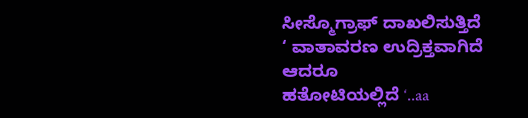ಸೀಸ್ಮೊಗ್ರಾಫ್ ದಾಖಲಿಸುತ್ತಿದೆ
‘ ವಾತಾವರಣ ಉದ್ರಿಕ್ತವಾಗಿದೆ ಆದರೂ
ಹತೋಟಿಯಲ್ಲಿದೆ ‘..aa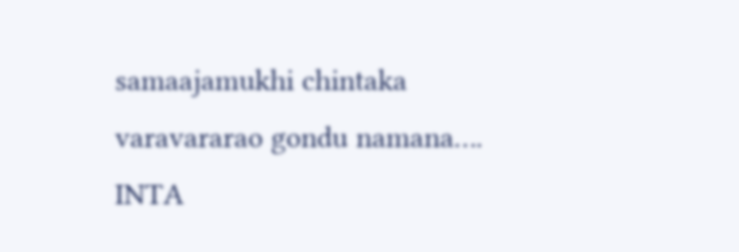samaajamukhi chintaka varavararao gondu namana….
INTA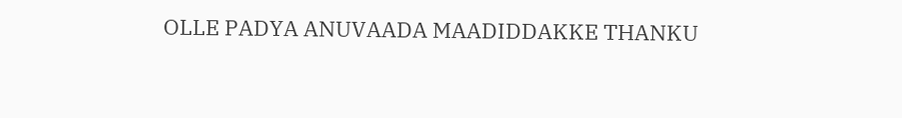OLLE PADYA ANUVAADA MAADIDDAKKE THANKU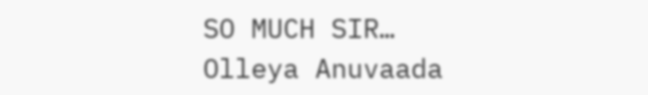SO MUCH SIR…
Olleya Anuvaada